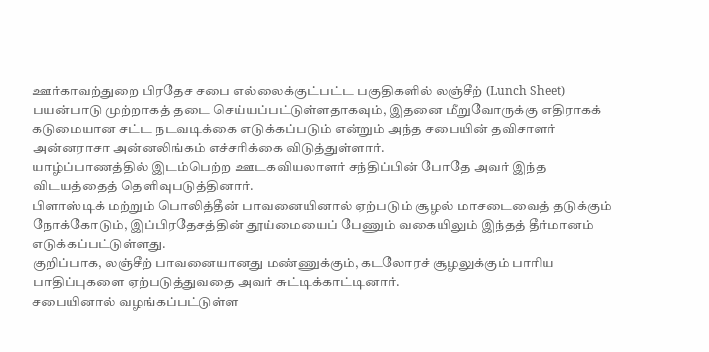ஊர்காவற்துறை பிரதேச சபை எல்லைக்குட்பட்ட பகுதிகளில் லஞ்சீற் (Lunch Sheet) பயன்பாடு முற்றாகத் தடை செய்யப்பட்டுள்ளதாகவும், இதனை மீறுவோருக்கு எதிராகக் கடுமையான சட்ட நடவடிக்கை எடுக்கப்படும் என்றும் அந்த சபையின் தவிசாளர் அன்னராசா அன்னலிங்கம் எச்சரிக்கை விடுத்துள்ளார்.
யாழ்ப்பாணத்தில் இடம்பெற்ற ஊடகவியலாளர் சந்திப்பின் போதே அவர் இந்த விடயத்தைத் தெளிவுபடுத்தினார்.
பிளாஸ்டிக் மற்றும் பொலித்தீன் பாவனையினால் ஏற்படும் சூழல் மாசடைவைத் தடுக்கும் நோக்கோடும், இப்பிரதேசத்தின் தூய்மையைப் பேணும் வகையிலும் இந்தத் தீர்மானம் எடுக்கப்பட்டுள்ளது.
குறிப்பாக, லஞ்சீற் பாவனையானது மண்ணுக்கும், கடலோரச் சூழலுக்கும் பாரிய பாதிப்புகளை ஏற்படுத்துவதை அவர் சுட்டிக்காட்டினார்.
சபையினால் வழங்கப்பட்டுள்ள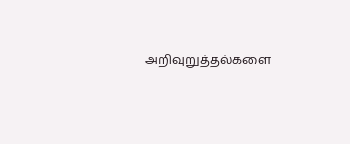அறிவுறுத்தல்களை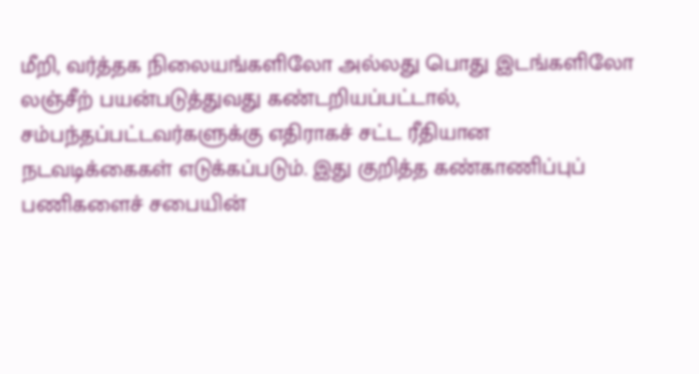மீறி, வர்த்தக நிலையங்களிலோ அல்லது பொது இடங்களிலோ லஞ்சீற் பயன்படுத்துவது கண்டறியப்பட்டால், சம்பந்தப்பட்டவர்களுக்கு எதிராகச் சட்ட ரீதியான நடவடிக்கைகள் எடுக்கப்படும். இது குறித்த கண்காணிப்புப் பணிகளைச் சபையின்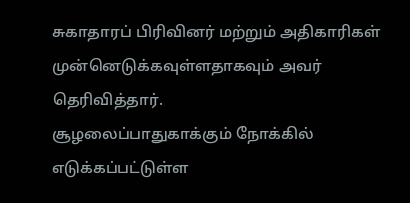சுகாதாரப் பிரிவினர் மற்றும் அதிகாரிகள் முன்னெடுக்கவுள்ளதாகவும் அவர் தெரிவித்தார்.
சூழலைப்பாதுகாக்கும் நோக்கில் எடுக்கப்பட்டுள்ள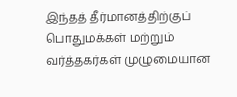இந்தத் தீர்மானத்திற்குப் பொதுமக்கள் மற்றும் வர்த்தகர்கள் முழுமையான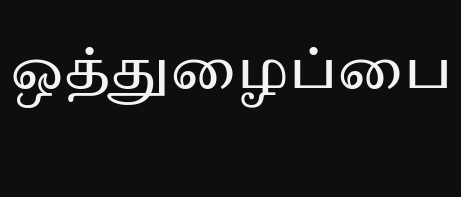ஒத்துழைப்பை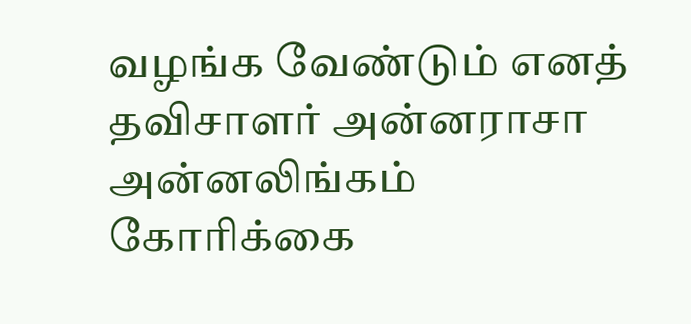வழங்க வேண்டும் எனத் தவிசாளர் அன்னராசா அன்னலிங்கம் கோரிக்கை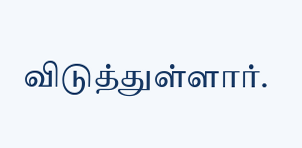விடுத்துள்ளார்.